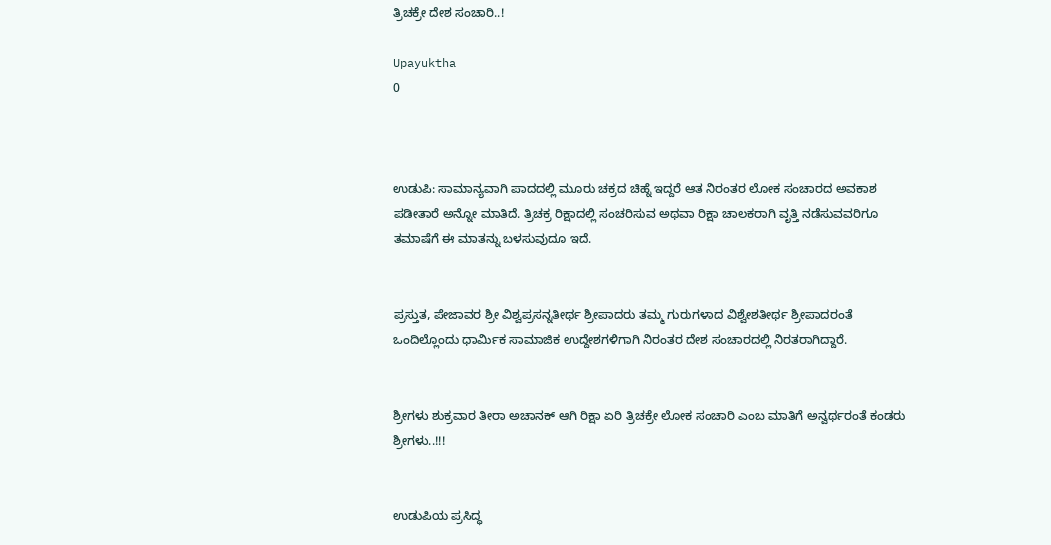ತ್ರಿಚಕ್ರೇ ದೇಶ ಸಂಚಾರಿ..!

Upayuktha
0



ಉಡುಪಿ: ಸಾಮಾನ್ಯವಾಗಿ ಪಾದದಲ್ಲಿ ಮೂರು ಚಕ್ರದ ಚಿಹ್ನೆ ಇದ್ದರೆ ಆತ ನಿರಂತರ ಲೋಕ ಸಂಚಾರದ ಅವಕಾಶ ಪಡೀತಾರೆ ಅನ್ನೋ ಮಾತಿದೆ. ತ್ರಿಚಕ್ರ ರಿಕ್ಷಾದಲ್ಲಿ ಸಂಚರಿಸುವ ಅಥವಾ ರಿಕ್ಷಾ ಚಾಲಕರಾಗಿ ವೃತ್ತಿ ನಡೆಸುವವರಿಗೂ ತಮಾಷೆಗೆ ಈ ಮಾತನ್ನು ಬಳಸುವುದೂ ಇದೆ.


ಪ್ರಸ್ತುತ, ಪೇಜಾವರ ಶ್ರೀ ವಿಶ್ವಪ್ರಸನ್ನತೀರ್ಥ ಶ್ರೀಪಾದರು ತಮ್ಮ ಗುರುಗಳಾದ ವಿಶ್ವೇಶತೀರ್ಥ ಶ್ರೀಪಾದರಂತೆ ಒಂದಿಲ್ಲೊಂದು ಧಾರ್ಮಿಕ ಸಾಮಾಜಿಕ ಉದ್ದೇಶಗಳಿಗಾಗಿ ನಿರಂತರ ದೇಶ ಸಂಚಾರದಲ್ಲಿ ನಿರತರಾಗಿದ್ದಾರೆ.


ಶ್ರೀಗಳು ಶುಕ್ರವಾರ ತೀರಾ ಅಚಾನಕ್ ಆಗಿ ರಿಕ್ಷಾ ಏರಿ ತ್ರಿಚಕ್ರೇ ಲೋಕ ಸಂಚಾರಿ ಎಂಬ ಮಾತಿಗೆ ಅನ್ವರ್ಥರಂತೆ ಕಂಡರು ಶ್ರೀಗಳು..!!!


ಉಡುಪಿಯ ಪ್ರಸಿದ್ಧ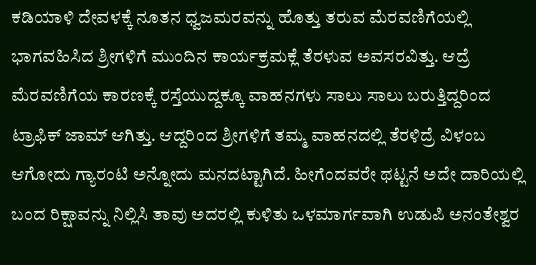ಕಡಿಯಾಳಿ ದೇವಳಕ್ಕೆ ನೂತನ ಧ್ವಜಮರವನ್ನು ಹೊತ್ತು ತರುವ ಮೆರವಣಿಗೆಯಲ್ಲಿ ಭಾಗವಹಿಸಿದ ಶ್ರೀಗಳಿಗೆ ಮುಂದಿನ ಕಾರ್ಯಕ್ರಮಕ್ಲೆ ತೆರಳುವ ಅವಸರವಿತ್ತು. ಆದ್ರೆ ಮೆರವಣಿಗೆಯ ಕಾರಣಕ್ಕೆ ರಸ್ತೆಯುದ್ದಕ್ಕೂ ವಾಹನಗಳು ಸಾಲು ಸಾಲು ಬರುತ್ತಿದ್ದರಿಂದ ಟ್ರಾಫಿಕ್ ಜಾಮ್ ಆಗಿತ್ತು. ಆದ್ದರಿಂದ ಶ್ರೀಗಳಿಗೆ ತಮ್ಮ ವಾಹನದಲ್ಲಿ ತೆರಳಿದ್ರೆ ವಿಳಂಬ ಆಗೋದು ಗ್ಯಾರಂಟಿ ಅನ್ನೋದು ಮನದಟ್ಟಾಗಿದೆ. ಹೀಗೆಂದವರೇ ಥಟ್ಟನೆ ಅದೇ ದಾರಿಯಲ್ಲಿ ಬಂದ ರಿಕ್ಷಾವನ್ನು ನಿಲ್ಲಿಸಿ ತಾವು ಅದರಲ್ಲಿ ಕುಳಿತು ಒಳಮಾರ್ಗವಾಗಿ ಉಡುಪಿ ಅನಂತೇಶ್ವರ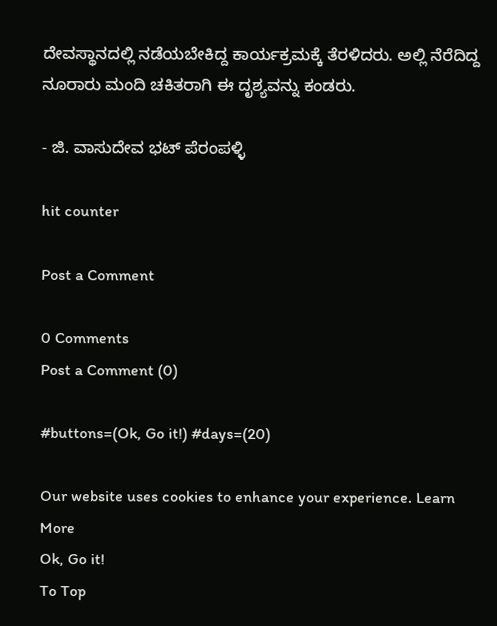ದೇವಸ್ಥಾನದಲ್ಲಿ ನಡೆಯಬೇಕಿದ್ದ ಕಾರ್ಯಕ್ರಮಕ್ಕೆ ತೆರಳಿದರು. ಅಲ್ಲಿ ನೆರೆದಿದ್ದ ನೂರಾರು ಮಂದಿ ಚಕಿತರಾಗಿ ಈ ದೃಶ್ಯವನ್ನು ಕಂಡರು.

- ಜಿ. ವಾಸುದೇವ ಭಟ್ ಪೆರಂಪಳ್ಳಿ

hit counter

Post a Comment

0 Comments
Post a Comment (0)

#buttons=(Ok, Go it!) #days=(20)

Our website uses cookies to enhance your experience. Learn More
Ok, Go it!
To Top